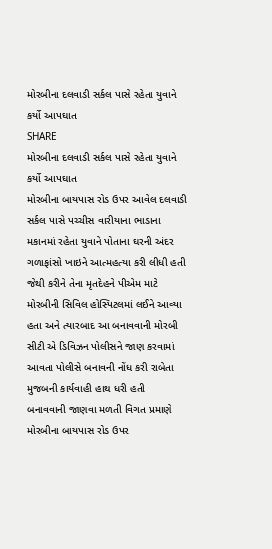મોરબીના દલવાડી સર્કલ પાસે રહેતા યુવાને કર્યો આપઘાત
SHARE
મોરબીના દલવાડી સર્કલ પાસે રહેતા યુવાને કર્યો આપઘાત
મોરબીના બાયપાસ રોડ ઉપર આવેલ દલવાડી સર્કલ પાસે પચ્ચીસ વારીયાના ભાડાના મકાનમાં રહેતા યુવાને પોતાના ઘરની અંદર ગળાફાંસો ખાઇને આત્મહત્યા કરી લીધી હતી જેથી કરીને તેના મૃતદેહને પીએમ માટે મોરબીની સિવિલ હોસ્પિટલમાં લઈને આવ્યા હતા અને ત્યારબાદ આ બનાવવાની મોરબી સીટી એ ડિવિઝન પોલીસને જાણ કરવામાં આવતા પોલીસે બનાવની નોંધ કરી રાબેતા મુજબની કાર્યવાહી હાથ ધરી હતી
બનાવવાની જાણવા મળતી વિગત પ્રમાણે મોરબીના બાયપાસ રોડ ઉપર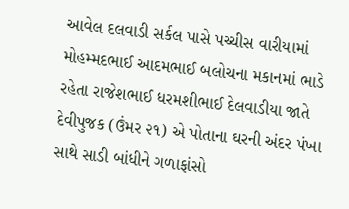આવેલ દલવાડી સર્કલ પાસે પચ્ચીસ વારીયામાં મોહમ્મદભાઈ આદમભાઈ બલોચના મકાનમાં ભાડે રહેતા રાજેશભાઈ ધરમશીભાઈ દેલવાડીયા જાતે દેવીપુજક (ઉંમર ૨૧) એ પોતાના ઘરની અંદર પંખા સાથે સાડી બાંધીને ગળાફાંસો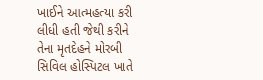ખાઈને આત્મહત્યા કરી લીધી હતી જેથી કરીને તેના મૃતદેહને મોરબી સિવિલ હોસ્પિટલ ખાતે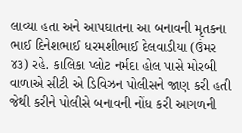લાવ્યા હતા અને આપઘાતના આ બનાવની મૃતકના ભાઈ દિનેશભાઈ ધરમશીભાઈ દેલવાડીયા (ઉંમર ૪૩) રહે. કાલિકા પ્લોટ નર્મદા હોલ પાસે મોરબી વાળાએ સીટી એ ડિવિઝન પોલીસને જાણ કરી હતી જેથી કરીને પોલીસે બનાવની નોંધ કરી આગળની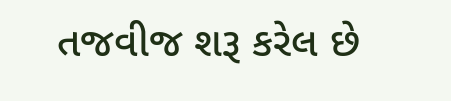તજવીજ શરૂ કરેલ છે